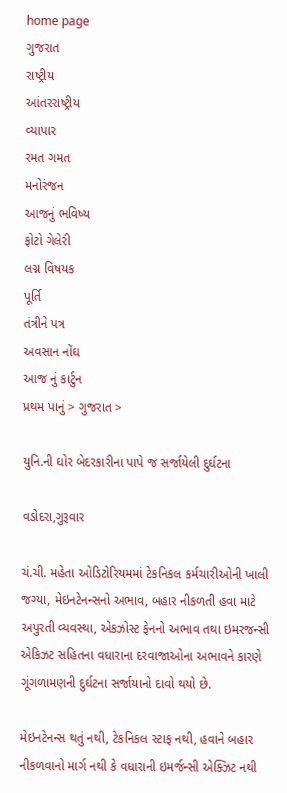home page
ગુજરાત
રાષ્ટ્રીય
આંતરરાષ્ટ્રીય
વ્યાપાર
રમત ગમત
મનોરંજન
આજનું ભવિષ્ય
ફોટો ગેલેરી
લગ્ન વિષયક
પૂર્તિ
તંત્રીને પત્ર
અવસાન નોંઘ
આજ નું કાર્ટુન
પ્રથમ પાનું > ગુજરાત >

યુનિ.ની ઘોર બેદરકારીના પાપે જ સર્જાયેલી દુર્ઘટના

વડોદરા,ગુરૂવાર

ચં.ચી. મહેતા ઓડિટોરિયમમાં ટેકનિકલ કર્મચારીઓની ખાલી જગ્યા, મેઇનટેનન્સનો અભાવ, બહાર નીકળતી હવા માટે અપુરતી વ્યવસ્થા, એકઝોસ્ટ ફેનનો અભાવ તથા ઇમરજન્સી એકિઝટ સહિતના વધારાના દરવાજાઓના અભાવને કારણે ગૂંગળામણની દુર્ઘટના સર્જાયાનો દાવો થયો છે.

મેઇનટેનન્સ થતું નથી, ટેકનિકલ સ્ટાફ નથી, હવાને બહાર નીકળવાનો માર્ગ નથી કે વધારાની ઇમર્જન્સી એક્ઝિટ નથી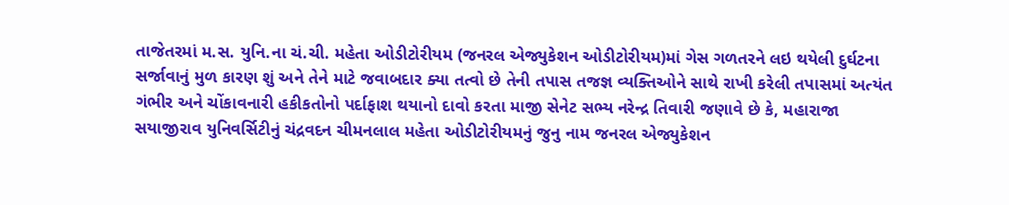તાજેતરમાં મ.સ. યુનિ.ના ચં.ચી. મહેતા ઓડીટોરીયમ (જનરલ એજ્યુકેશન ઓડીટોરીયમ)માં ગેસ ગળતરને લઇ થયેલી દુર્ઘટના સર્જાવાનું મુળ કારણ શું અને તેને માટે જવાબદાર ક્યા તત્વો છે તેની તપાસ તજજ્ઞ વ્યક્તિઓને સાથે રાખી કરેલી તપાસમાં અત્યંત ગંભીર અને ચોંકાવનારી હકીકતોનો પર્દાફાશ થયાનો દાવો કરતા માજી સેનેટ સભ્ય નરેન્દ્ર તિવારી જણાવે છે કે, મહારાજા સયાજીરાવ યુનિવર્સિટીનું ચંદ્રવદન ચીમનલાલ મહેતા ઓડીટોરીયમનું જુનુ નામ જનરલ એજ્યુકેશન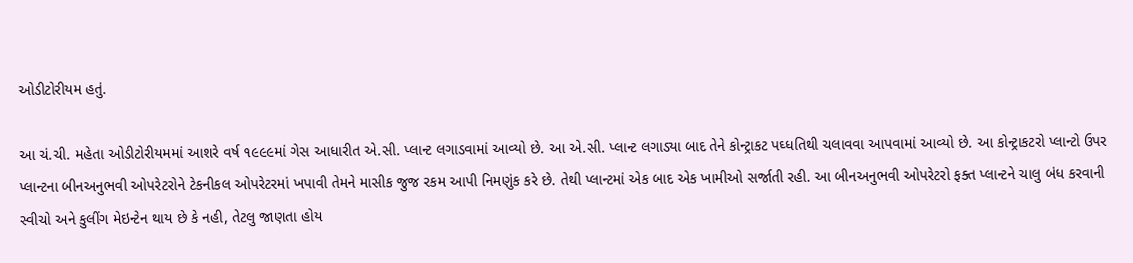ઓડીટોરીયમ હતું.

આ ચં.ચી. મહેતા ઓડીટોરીયમમાં આશરે વર્ષ ૧૯૯૯માં ગેસ આધારીત એ.સી. પ્લાન્ટ લગાડવામાં આવ્યો છે. આ એ.સી. પ્લાન્ટ લગાડ્યા બાદ તેને કોન્ટ્રાકટ પઘ્ધતિથી ચલાવવા આપવામાં આવ્યો છે. આ કોન્ટ્રાકટરો પ્લાન્ટો ઉપર પ્લાન્ટના બીનઅનુભવી ઓપરેટરોને ટેકનીકલ ઓપરેટરમાં ખપાવી તેમને માસીક જુજ રકમ આપી નિમણુંક કરે છે. તેથી પ્લાન્ટમાં એક બાદ એક ખામીઓ સર્જાતી રહી. આ બીનઅનુભવી ઓપરેટરો ફક્ત પ્લાન્ટને ચાલુ બંધ કરવાની સ્વીચો અને કુલીંગ મેઇન્ટેન થાય છે કે નહી, તેટલુ જાણતા હોય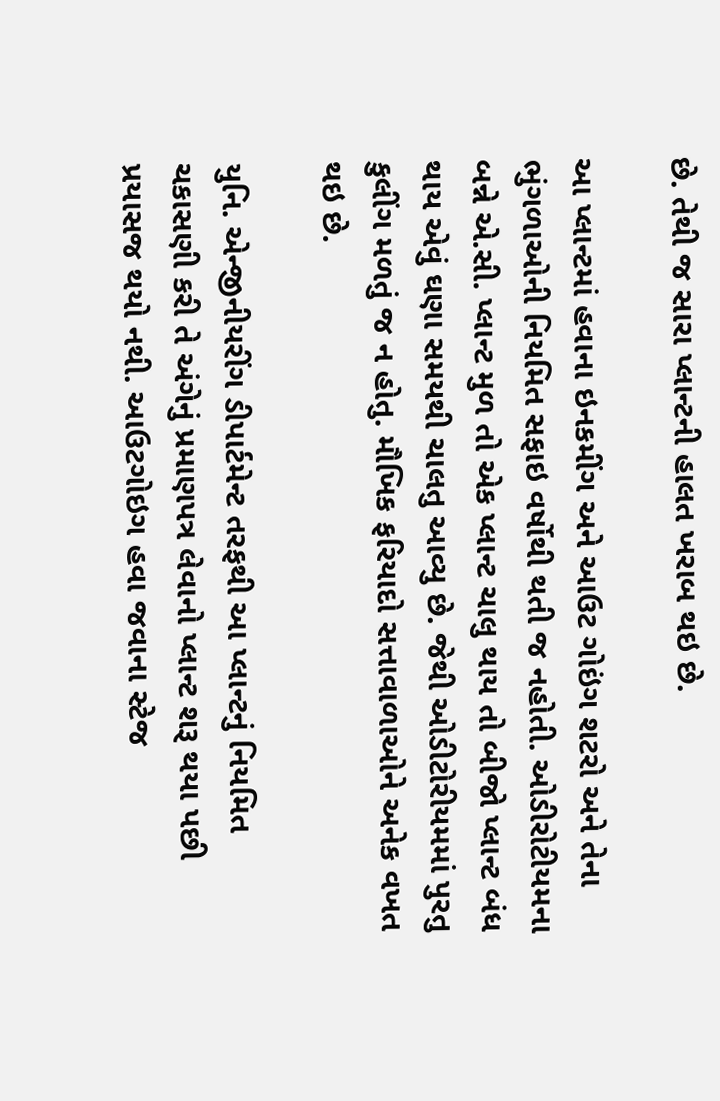છે. તેથી જ સારા પ્લાન્ટની હાલત ખરાબ થઇ છે.

આ પ્લાન્ટમાં હવાના ઇનકમીંગ અને આઉટ ગોઇંગ શટરો અને તેના ભુંગળાઓની નિયમિત સફાઇ વર્ષોથી થતી જ નહોતી. ઓડીરોટીયમના બન્ને એ.સી. પ્લાન્ટ મુળ તો એક પ્લાન્ટ ચાલુ થાય તો બીજો પ્લાન્ટ બંધ થાય એવું ઘણા સમયથી ચાલતુ આવ્યુ છે. જેથી ઓડીટોરીયમમાં પુરતુ કુલીંગ મળતું જ ન હોતુ. મૌખિક ફરિયાદો સત્તાવાળાઓને અનેક વખત થઇ છે.

યુનિ. એન્જીનીયરીંગ ડીપાર્ટમેન્ટ તરફથી આ પ્લાન્ટનું નિયમિત ચકાસણી કરી તે અંગેનું પ્રમાણપત્ર લેવાનો પ્લાન્ટ શરૂ થયા પછી પ્રયાસજ થયો નથી. આઉટગોઇગ હવા જવાના સ્ટેજ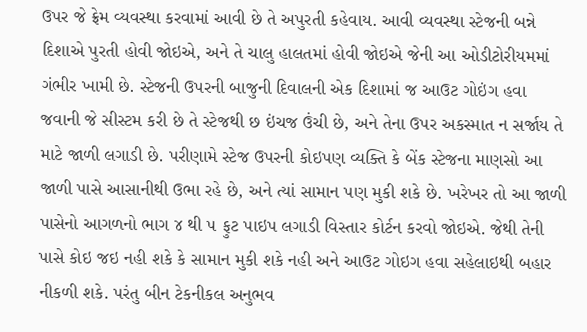ઉપર જે ફ્રેમ વ્યવસ્થા કરવામાં આવી છે તે અપુરતી કહેવાય. આવી વ્યવસ્થા સ્ટેજની બન્ને દિશાએ પુરતી હોવી જોઇએ, અને તે ચાલુ હાલતમાં હોવી જોઇએ જેની આ ઓડીટોરીયમમાં ગંભીર ખામી છે. સ્ટેજની ઉપરની બાજુની દિવાલની એક દિશામાં જ આઉટ ગોઇંગ હવા જવાની જે સીસ્ટમ કરી છે તે સ્ટેજથી છ ઇંચજ ઉંચી છે, અને તેના ઉપર અકસ્માત ન સર્જાય તે માટે જાળી લગાડી છે. પરીણામે સ્ટેજ ઉપરની કોઇપણ વ્યક્તિ કે બેંક સ્ટેજના માણસો આ જાળી પાસે આસાનીથી ઉભા રહે છે, અને ત્યાં સામાન પણ મુકી શકે છે. ખરેખર તો આ જાળી પાસેનો આગળનો ભાગ ૪ થી ૫ ફુટ પાઇપ લગાડી વિસ્તાર કોર્ટન કરવો જોઇએ. જેથી તેની પાસે કોઇ જઇ નહી શકે કે સામાન મુકી શકે નહી અને આઉટ ગોઇગ હવા સહેલાઇથી બહાર નીકળી શકે. પરંતુ બીન ટેકનીકલ અનુભવ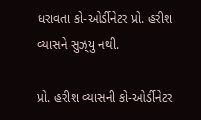ધરાવતા કો-ઓર્ડીનેટર પ્રો. હરીશ વ્યાસને સુઝ્‌યુ નથી.

પ્રો. હરીશ વ્યાસની કો-ઓર્ડીનેટર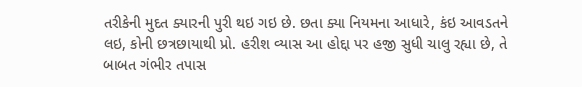તરીકેની મુદત ક્યારની પુરી થઇ ગઇ છે. છતા ક્યા નિયમના આધારે, કંઇ આવડતને લઇ, કોની છત્રછાયાથી પ્રો. હરીશ વ્યાસ આ હોદ્દા પર હજી સુધી ચાલુ રહ્યા છે, તે બાબત ગંભીર તપાસ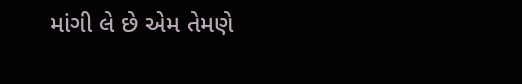માંગી લે છે એમ તેમણે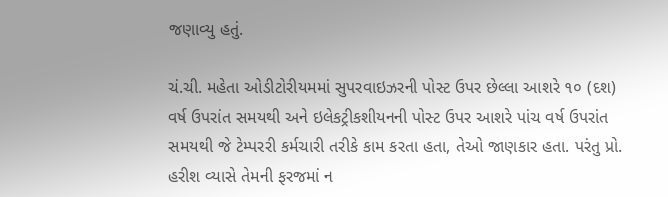જણાવ્યુ હતું.

ચં.ચી. મહેતા ઓડીટોરીયમમાં સુપરવાઇઝરની પોસ્ટ ઉપર છેલ્લા આશરે ૧૦ (દશ) વર્ષ ઉપરાંત સમયથી અને ઇલેકટ્રીકશીયનની પોસ્ટ ઉપર આશરે પાંચ વર્ષ ઉપરાંત સમયથી જે ટેમ્પરરી કર્મચારી તરીકે કામ કરતા હતા, તેઓ જાણકાર હતા. પરંતુ પ્રો. હરીશ વ્યાસે તેમની ફરજમાં ન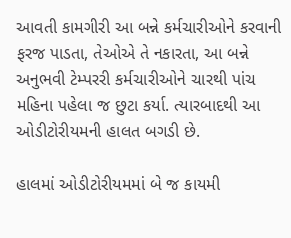આવતી કામગીરી આ બન્ને કર્મચારીઓને કરવાની ફરજ પાડતા, તેઓએ તે નકારતા, આ બન્ને અનુભવી ટેમ્પરરી કર્મચારીઓને ચારથી પાંચ મહિના પહેલા જ છુટા કર્યા. ત્યારબાદથી આ ઓડીટોરીયમની હાલત બગડી છે.

હાલમાં ઓડીટોરીયમમાં બે જ કાયમી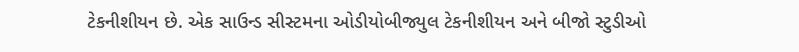ટેકનીશીયન છે. એક સાઉન્ડ સીસ્ટમના ઓડીયોબીજ્યુલ ટેકનીશીયન અને બીજો સ્ટુડીઓ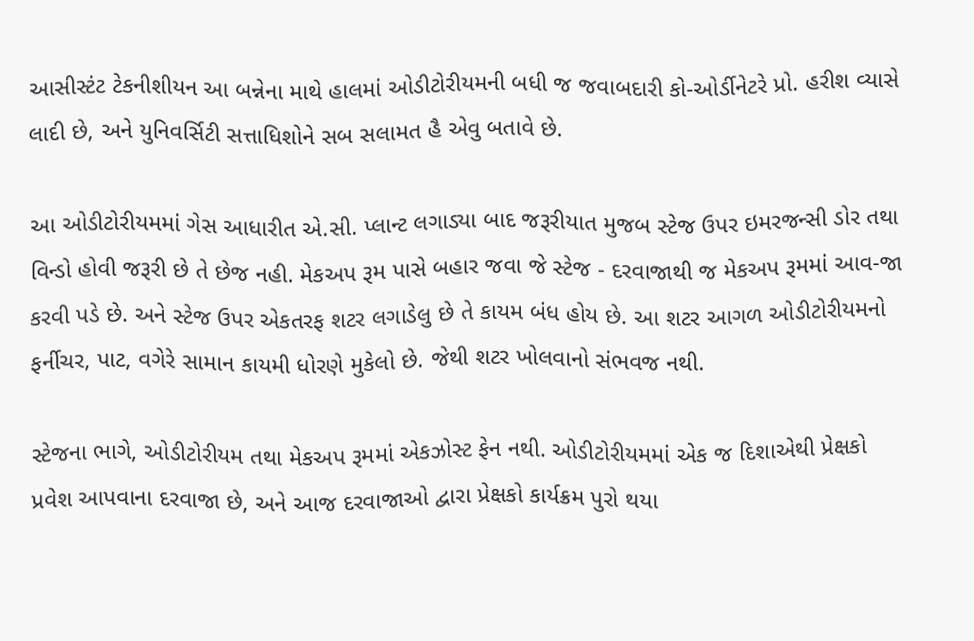આસીસ્ટંટ ટેકનીશીયન આ બન્નેના માથે હાલમાં ઓડીટોરીયમની બધી જ જવાબદારી કો-ઓર્ડીનેટરે પ્રો. હરીશ વ્યાસે લાદી છે, અને યુનિવર્સિટી સત્તાધિશોને સબ સલામત હૈ એવુ બતાવે છે.

આ ઓડીટોરીયમમાં ગેસ આધારીત એ.સી. પ્લાન્ટ લગાડ્યા બાદ જરૂરીયાત મુજબ સ્ટેજ ઉપર ઇમરજન્સી ડોર તથા વિન્ડો હોવી જરૂરી છે તે છેજ નહી. મેકઅપ રૂમ પાસે બહાર જવા જે સ્ટેજ - દરવાજાથી જ મેકઅપ રૂમમાં આવ-જા કરવી પડે છે. અને સ્ટેજ ઉપર એકતરફ શટર લગાડેલુ છે તે કાયમ બંધ હોય છે. આ શટર આગળ ઓડીટોરીયમનો ફર્નીચર, પાટ, વગેરે સામાન કાયમી ધોરણે મુકેલો છે. જેથી શટર ખોલવાનો સંભવજ નથી.

સ્ટેજના ભાગે, ઓડીટોરીયમ તથા મેકઅપ રૂમમાં એકઝોસ્ટ ફેન નથી. ઓડીટોરીયમમાં એક જ દિશાએથી પ્રેક્ષકો પ્રવેશ આપવાના દરવાજા છે, અને આજ દરવાજાઓ દ્વારા પ્રેક્ષકો કાર્યક્રમ પુરો થયા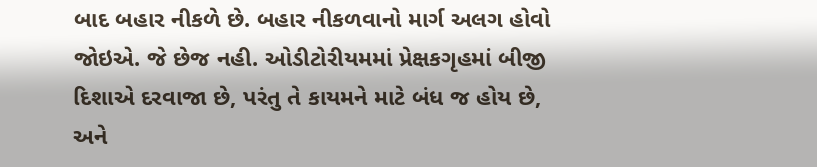બાદ બહાર નીકળે છે. બહાર નીકળવાનો માર્ગ અલગ હોવો જોઇએ. જે છેજ નહી. ઓડીટોરીયમમાં પ્રેક્ષકગૃહમાં બીજી દિશાએ દરવાજા છે, પરંતુ તે કાયમને માટે બંધ જ હોય છે, અને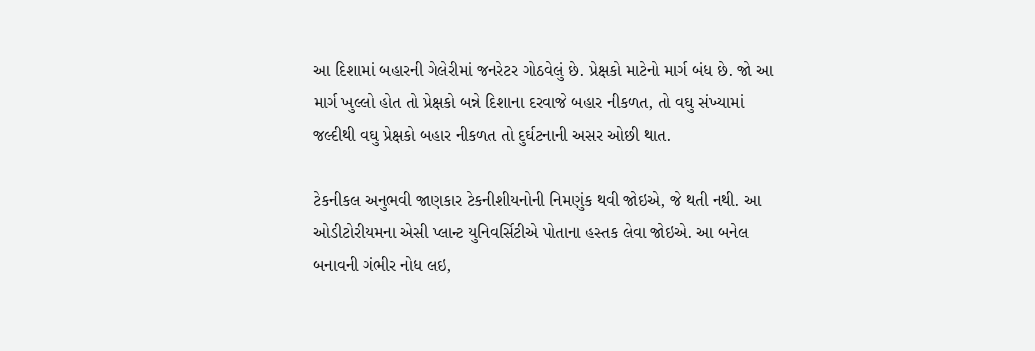આ દિશામાં બહારની ગેલેરીમાં જનરેટર ગોઠવેલું છે. પ્રેક્ષકો માટેનો માર્ગ બંધ છે. જો આ માર્ગ ખુલ્લો હોત તો પ્રેક્ષકો બન્ને દિશાના દરવાજે બહાર નીકળત, તો વઘુ સંખ્યામાં જલ્દીથી વઘુ પ્રેક્ષકો બહાર નીકળત તો દુર્ઘટનાની અસર ઓછી થાત.

ટેકનીકલ અનુભવી જાણકાર ટેકનીશીયનોની નિમણુંક થવી જોઇએ, જે થતી નથી. આ ઓડીટોરીયમના એસી પ્લાન્ટ યુનિવર્સિટીએ પોતાના હસ્તક લેવા જોઇએ. આ બનેલ બનાવની ગંભીર નોધ લઇ,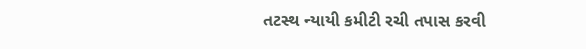તટસ્થ ન્યાયી કમીટી રચી તપાસ કરવી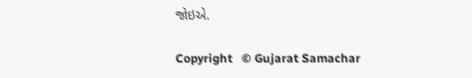જોઇએ.

Copyright   © Gujarat Samachar